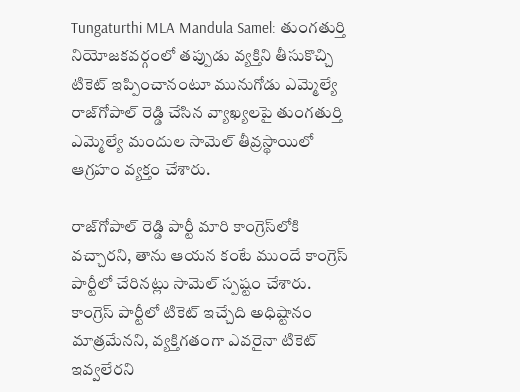Tungaturthi MLA Mandula Samel: తుంగతుర్తి నియోజకవర్గంలో తప్పుడు వ్యక్తిని తీసుకొచ్చి టికెట్ ఇప్పించానంటూ మునుగోడు ఎమ్మెల్యే రాజ్‌గోపాల్ రెడ్డి చేసిన వ్యాఖ్యలపై తుంగతుర్తి ఎమ్మెల్యే మందుల సామెల్ తీవ్రస్థాయిలో ఆగ్రహం వ్యక్తం చేశారు.

రాజ్‌గోపాల్ రెడ్డి పార్టీ మారి కాంగ్రెస్‌లోకి వచ్చారని, తాను ఆయన కంటే ముందే కాంగ్రెస్ పార్టీలో చేరినట్లు సామెల్ స్పష్టం చేశారు. కాంగ్రెస్ పార్టీలో టికెట్ ఇచ్చేది అధిష్టానం మాత్రమేనని, వ్యక్తిగతంగా ఎవరైనా టికెట్ ఇవ్వలేరని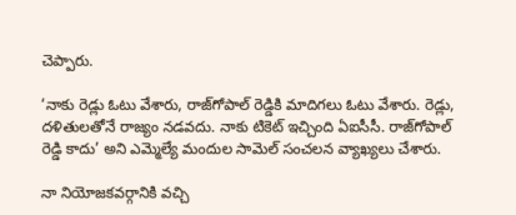చెప్పారు.

‘నాకు రెడ్లు ఓటు వేశారు, రాజ్‌గోపాల్ రెడ్డికి మాదిగలు ఓటు వేశారు. రెడ్లు, దళితులతోనే రాజ్యం నడవదు. నాకు టికెట్ ఇచ్చింది ఏఐసీసీ. రాజ్‌గోపాల్ రెడ్డి కాదు’ అని ఎమ్మెల్యే మందుల సామెల్ సంచలన వ్యాఖ్యలు చేశారు.

నా నియోజకవర్గానికి వచ్చి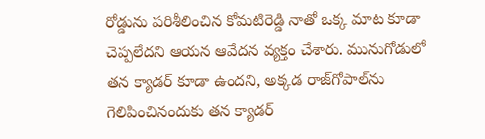రోడ్డును పరిశీలించిన కోమటిరెడ్డి నాతో ఒక్క మాట కూడా చెప్పలేదని ఆయన ఆవేదన వ్యక్తం చేశారు. మునుగోడులో తన క్యాడర్ కూడా ఉందని, అక్కడ రాజ్‌గోపాల్‌ను గెలిపించినందుకు తన క్యాడర్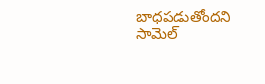బాధపడుతోందని సామెల్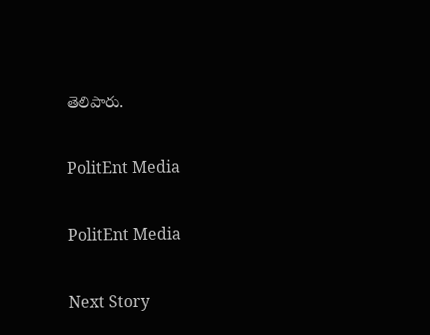తెలిపారు.

PolitEnt Media

PolitEnt Media

Next Story